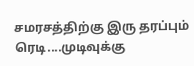சமரசத்திற்கு இரு தரப்பும் ரெடி....முடிவுக்கு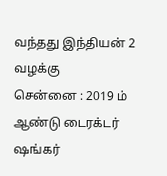வந்தது இந்தியன் 2 வழக்கு
சென்னை : 2019 ம் ஆண்டு டைரக்டர் ஷங்கர்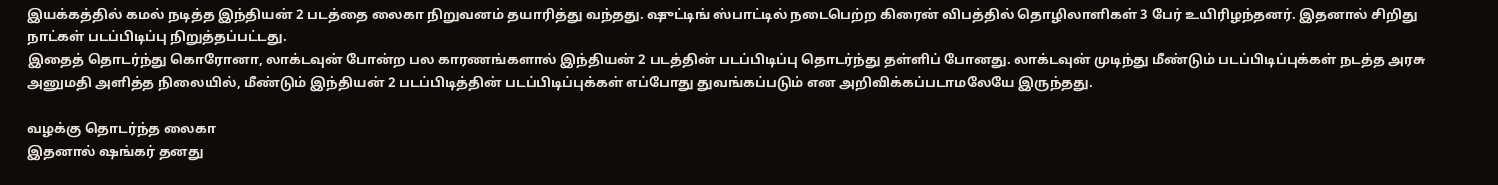இயக்கத்தில் கமல் நடித்த இந்தியன் 2 படத்தை லைகா நிறுவனம் தயாரித்து வந்தது. ஷுட்டிங் ஸ்பாட்டில் நடைபெற்ற கிரைன் விபத்தில் தொழிலாளிகள் 3 பேர் உயிரிழந்தனர். இதனால் சிறிது நாட்கள் படப்பிடிப்பு நிறுத்தப்பட்டது.
இதைத் தொடர்ந்து கொரோனா, லாக்டவுன் போன்ற பல காரணங்களால் இந்தியன் 2 படத்தின் படப்பிடிப்பு தொடர்ந்து தள்ளிப் போனது. லாக்டவுன் முடிந்து மீண்டும் படப்பிடிப்புக்கள் நடத்த அரசு அனுமதி அளித்த நிலையில், மீண்டும் இந்தியன் 2 படப்பிடித்தின் படப்பிடிப்புக்கள் எப்போது துவங்கப்படும் என அறிவிக்கப்படாமலேயே இருந்தது.

வழக்கு தொடர்ந்த லைகா
இதனால் ஷங்கர் தனது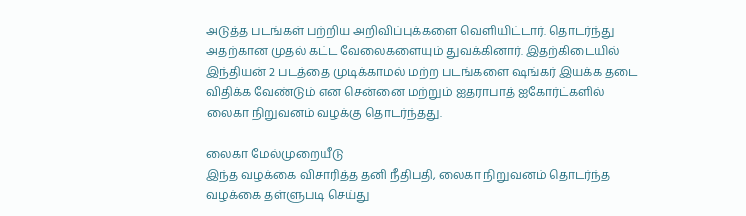அடுத்த படங்கள் பற்றிய அறிவிப்புக்களை வெளியிட்டார். தொடர்ந்து அதற்கான முதல் கட்ட வேலைகளையும் துவக்கினார். இதற்கிடையில் இந்தியன் 2 படத்தை முடிக்காமல் மற்ற படங்களை ஷங்கர் இயக்க தடை விதிக்க வேண்டும் என சென்னை மற்றும் ஐதராபாத் ஐகோர்ட்களில் லைகா நிறுவனம் வழக்கு தொடர்ந்தது.

லைகா மேல்முறையீடு
இந்த வழக்கை விசாரித்த தனி நீதிபதி, லைகா நிறுவனம் தொடர்ந்த வழக்கை தள்ளுபடி செய்து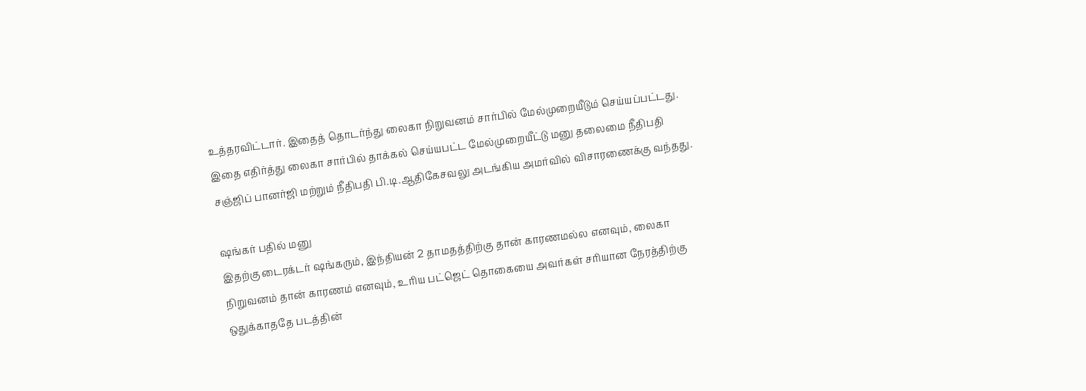உத்தரவிட்டார். இதைத் தொடர்ந்து லைகா நிறுவனம் சார்பில் மேல்முறையீடும் செய்யப்பட்டது. இதை எதிர்த்து லைகா சார்பில் தாக்கல் செய்யபட்ட மேல்முறையீட்டு மனு தலைமை நீதிபதி சஞ்ஜிப் பானர்ஜி மற்றும் நீதிபதி பி.டி.ஆதிகேசவலு அடங்கிய அமர்வில் விசாரணைக்கு வந்தது.

ஷங்கர் பதில் மனு
இதற்கு டைரக்டர் ஷங்கரும், இந்தியன் 2 தாமதத்திற்கு தான் காரணமல்ல எனவும், லைகா நிறுவனம் தான் காரணம் எனவும், உரிய பட்ஜெட் தொகையை அவர்கள் சரியான நேரத்திற்கு ஒதுக்காததே படத்தின்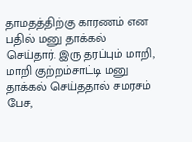தாமதத்திற்கு காரணம் என பதில் மனு தாக்கல் செய்தார். இரு தரப்பும் மாறி, மாறி குற்றம்சாட்டி மனு தாக்கல் செய்ததால் சமரசம் பேச,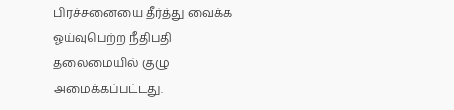பிரச்சனையை தீர்த்து வைக்க ஓய்வுபெற்ற நீதிபதி தலைமையில் குழு அமைக்கப்பட்டது.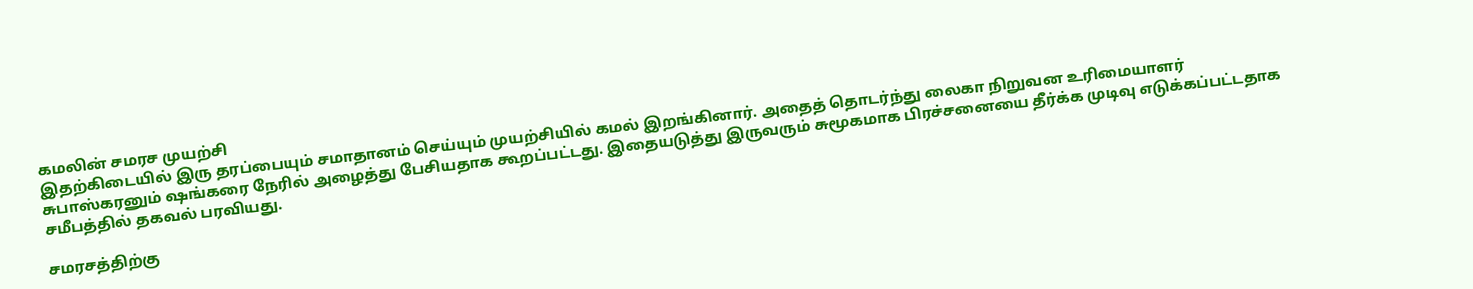கமலின் சமரச முயற்சி
இதற்கிடையில் இரு தரப்பையும் சமாதானம் செய்யும் முயற்சியில் கமல் இறங்கினார். அதைத் தொடர்ந்து லைகா நிறுவன உரிமையாளர் சுபாஸ்கரனும் ஷங்கரை நேரில் அழைத்து பேசியதாக கூறப்பட்டது. இதையடுத்து இருவரும் சுமூகமாக பிரச்சனையை தீர்க்க முடிவு எடுக்கப்பட்டதாக சமீபத்தில் தகவல் பரவியது.

சமரசத்திற்கு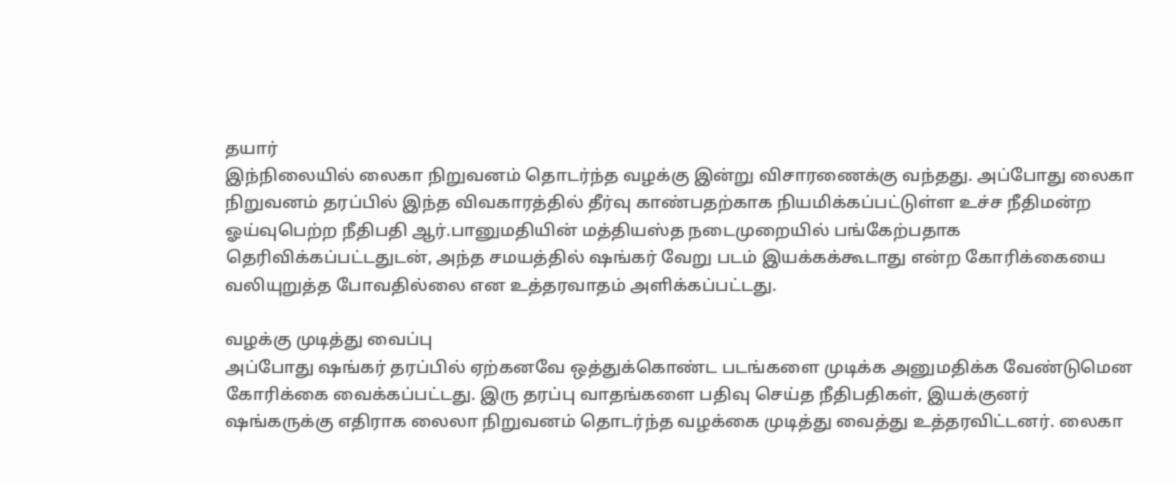தயார்
இந்நிலையில் லைகா நிறுவனம் தொடர்ந்த வழக்கு இன்று விசாரணைக்கு வந்தது. அப்போது லைகா நிறுவனம் தரப்பில் இந்த விவகாரத்தில் தீர்வு காண்பதற்காக நியமிக்கப்பட்டுள்ள உச்ச நீதிமன்ற ஓய்வுபெற்ற நீதிபதி ஆர்.பானுமதியின் மத்தியஸ்த நடைமுறையில் பங்கேற்பதாக தெரிவிக்கப்பட்டதுடன், அந்த சமயத்தில் ஷங்கர் வேறு படம் இயக்கக்கூடாது என்ற கோரிக்கையை வலியுறுத்த போவதில்லை என உத்தரவாதம் அளிக்கப்பட்டது.

வழக்கு முடித்து வைப்பு
அப்போது ஷங்கர் தரப்பில் ஏற்கனவே ஒத்துக்கொண்ட படங்களை முடிக்க அனுமதிக்க வேண்டுமென கோரிக்கை வைக்கப்பட்டது. இரு தரப்பு வாதங்களை பதிவு செய்த நீதிபதிகள், இயக்குனர் ஷங்கருக்கு எதிராக லைலா நிறுவனம் தொடர்ந்த வழக்கை முடித்து வைத்து உத்தரவிட்டனர். லைகா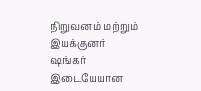நிறுவனம் மற்றும் இயக்குனர் ஷங்கர் இடையேயான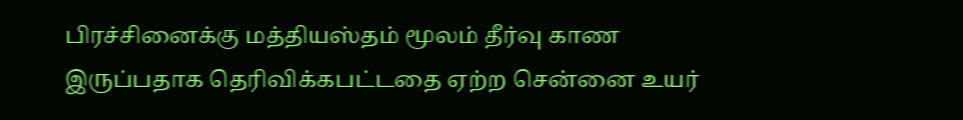பிரச்சினைக்கு மத்தியஸ்தம் மூலம் தீர்வு காண இருப்பதாக தெரிவிக்கபட்டதை ஏற்ற சென்னை உயர்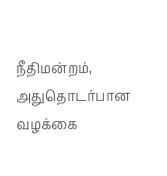நீதிமன்றம், அதுதொடர்பான வழக்கை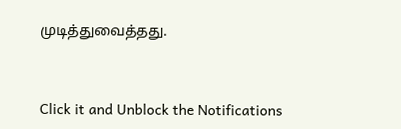முடித்துவைத்தது.


Click it and Unblock the Notifications